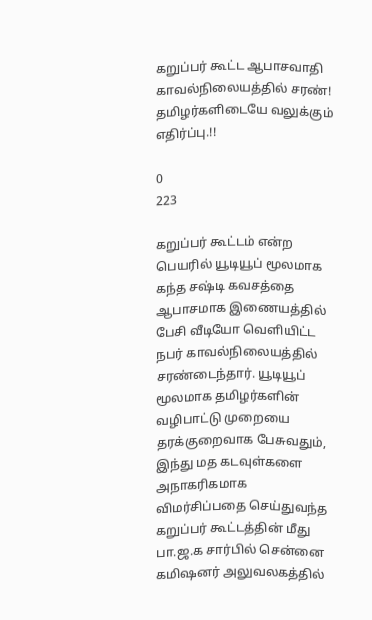கறுப்பர் கூட்ட ஆபாசவாதி காவல்நிலையத்தில் சரண்! தமிழர்களிடையே வலுக்கும் எதிர்ப்பு.!!

0
223

கறுப்பர் கூட்டம் என்ற பெயரில் யூடியூப் மூலமாக கந்த சஷ்டி கவசத்தை ஆபாசமாக இணையத்தில் பேசி வீடியோ வெளியிட்ட நபர் காவல்நிலையத்தில் சரண்டைந்தார். யூடியூப் மூலமாக தமிழர்களின் வழிபாட்டு முறையை தரக்குறைவாக பேசுவதும், இந்து மத கடவுள்களை அநாகரிகமாக விமர்சிப்பதை செய்துவந்த கறுப்பர் கூட்டத்தின் மீது பா.ஜ.க சார்பில் சென்னை கமிஷனர் அலுவலகத்தில்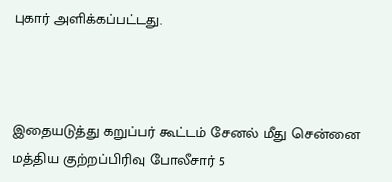புகார் அளிக்கப்பட்டது.



இதையடுத்து கறுப்பர் கூட்டம் சேனல் மீது சென்னை மத்திய குற்றப்பிரிவு போலீசார் 5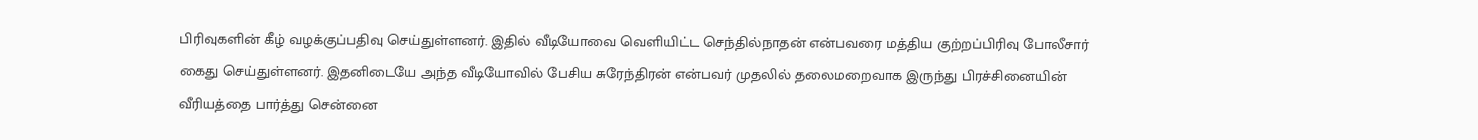பிரிவுகளின் கீழ் வழக்குப்பதிவு செய்துள்ளனர். இதில் வீடியோவை வெளியிட்ட செந்தில்நாதன் என்பவரை மத்திய குற்றப்பிரிவு போலீசார் கைது செய்துள்ளனர். இதனிடையே அந்த வீடியோவில் பேசிய சுரேந்திரன் என்பவர் முதலில் தலைமறைவாக இருந்து பிரச்சினையின் வீரியத்தை பார்த்து சென்னை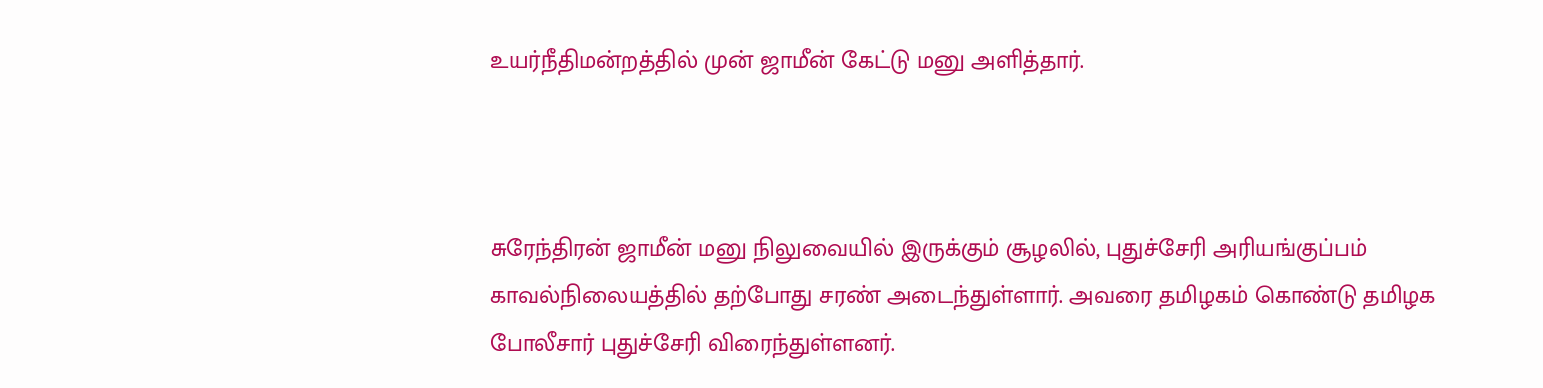உயர்நீதிமன்றத்தில் முன் ஜாமீன் கேட்டு மனு அளித்தார்.



சுரேந்திரன் ஜாமீன் மனு நிலுவையில் இருக்கும் சூழலில், புதுச்சேரி அரியங்குப்பம் காவல்நிலையத்தில் தற்போது சரண் அடைந்துள்ளார். அவரை தமிழகம் கொண்டு தமிழக போலீசார் புதுச்சேரி விரைந்துள்ளனர்.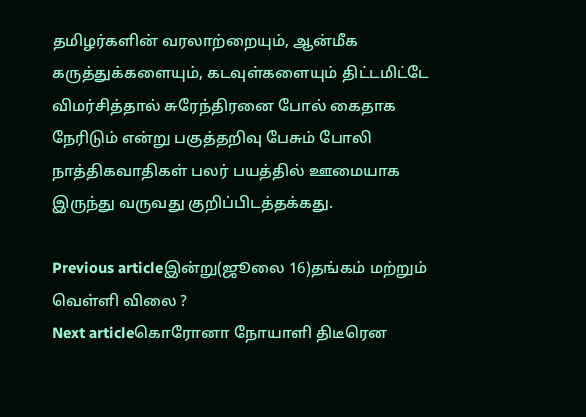தமிழர்களின் வரலாற்றையும், ஆன்மீக கருத்துக்களையும், கடவுள்களையும் திட்டமிட்டே விமர்சித்தால் சுரேந்திரனை போல் கைதாக நேரிடும் என்று பகுத்தறிவு பேசும் போலி நாத்திகவாதிகள் பலர் பயத்தில் ஊமையாக இருந்து வருவது குறிப்பிடத்தக்கது.

Previous articleஇன்று(ஜூலை 16)தங்கம் மற்றும் வெள்ளி விலை ?
Next articleகொரோனா நோயாளி திடீரென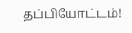தப்பியோட்டம்!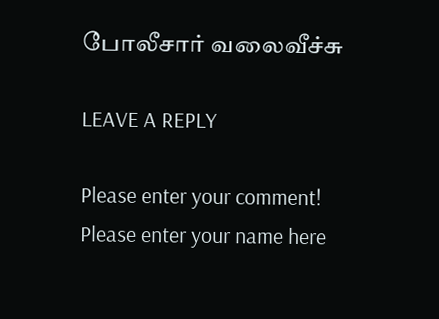போலீசார் வலைவீச்சு

LEAVE A REPLY

Please enter your comment!
Please enter your name here